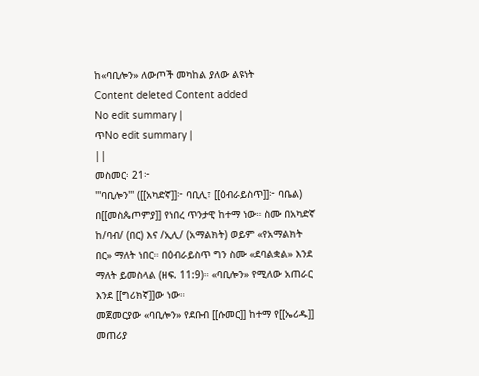ከ«ባቢሎን» ለውጦች መካከል ያለው ልዩነት
Content deleted Content added
No edit summary |
ጥNo edit summary |
||
መስመር፡ 21፦
'''ባቢሎን''' ([[አካድኛ]]፦ ባቢሊ፣ [[ዕብራይስጥ]]፦ ባቤል) በ[[መስጴጦምያ]] የነበረ ጥንታዊ ከተማ ነው። ስሙ በአካድኛ ከ/ባብ/ (በር) እና /ኢሊ/ (አማልክት) ወይም «የአማልክት በር» ማለት ነበር። በዕብራይስጥ ግን ስሙ «ደባልቋል» እንደ ማለት ይመስላል (ዘፍ. 11:9)። «ባቢሎን» የሚለው አጠራር እንደ [[ግሪክኛ]]ው ነው።
መጀመርያው «ባቢሎን» የደቡብ [[ሱመር]] ከተማ የ[[ኤሪዱ]] መጠሪያ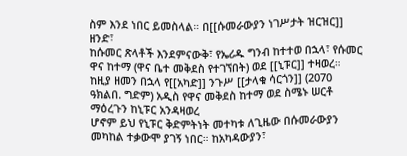ስም እንደ ነበር ይመስላል። በ[[ሱመራውያን ነገሥታት ዝርዝር]] ዘንድ፣
ከሱመር ጽላቶች እንደምናውቅ፣ የኤሪዱ ግንብ ከተተወ በኋላ፣ የሱመር ዋና ከተማ (ዋና ቤተ መቅደስ የተገኘበት) ወደ [[ኒፑር]] ተዛወረ። ከዚያ ዘመን በኋላ የ[[አካድ]] ንጉሥ [[ታላቁ ሳርጎን]] (2070 ዓክልበ. ግድም) አዲስ የዋና መቅደስ ከተማ ወደ ስሜኑ ሠርቶ ማዕረጉን ከኒፑር አንዳዛወረ
ሆኖም ይህ የኒፑር ቅድምትነት መተካቱ ለጊዜው በሱመራውያን መካከል ተቃውሞ ያገኝ ነበር። ከአካዳውያን፣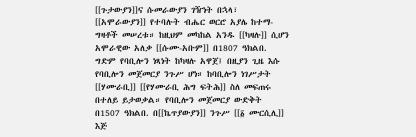[[ጉታውያን]]ና ሱመራውያን ገዥነት በኋላ፣ [[አሞራውያን]] የተባሉት ብሔር ወርሮ አያሌ ከተማ-ግዛቶች መሠረቱ። ከዚህም መካከል አንዱ [[ካዛሉ]] ሲሆን አሞራዊው አለቃ [[ሱሙ-አቡም]] በ1807 ዓክልበ. ግድም የባቢሎን ነጻነት ከካዛሉ አዋጀ፤ በዚያን ጊዜ እሱ የባቢሎን መጀመርያ ንጉሥ ሆነ። ከባቢሎን ነገሥታት [[ሃሙራቢ]] [[የሃሙራቢ ሕግ ፍትሕ]] ስለ መፍጠሩ በተለይ ይታወቃል። የባቢሎን መጀመርያ ውድቅት በ1507 ዓክልበ. በ[[ኬጥያውያን]] ንጉሥ [[፩ ሙርሲሊ]] እጅ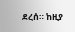ደረሰ። ከዚያ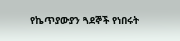የኬጥያውያን ጓደኞች የነበሩት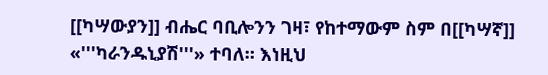[[ካሣውያን]] ብሔር ባቢሎንን ገዛ፣ የከተማውም ስም በ[[ካሣኛ]] «'''ካራንዱኒያሽ'''» ተባለ። እነዚህ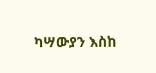ካሣውያን እስከ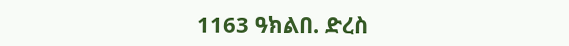1163 ዓክልበ. ድረስ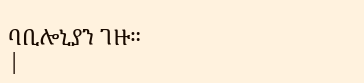ባቢሎኒያን ገዙ።
|